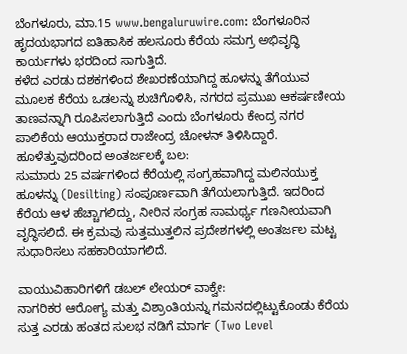ಬೆಂಗಳೂರು, ಮಾ.15 www.bengaluruwire.com: ಬೆಂಗಳೂರಿನ ಹೃದಯಭಾಗದ ಐತಿಹಾಸಿಕ ಹಲಸೂರು ಕೆರೆಯ ಸಮಗ್ರ ಅಭಿವೃದ್ಧಿ ಕಾರ್ಯಗಳು ಭರದಿಂದ ಸಾಗುತ್ತಿದೆ.
ಕಳೆದ ಎರಡು ದಶಕಗಳಿಂದ ಶೇಖರಣೆಯಾಗಿದ್ದ ಹೂಳನ್ನು ತೆಗೆಯುವ ಮೂಲಕ ಕೆರೆಯ ಒಡಲನ್ನು ಶುಚಿಗೊಳಿಸಿ, ನಗರದ ಪ್ರಮುಖ ಆಕರ್ಷಣೀಯ ತಾಣವನ್ನಾಗಿ ರೂಪಿಸಲಾಗುತ್ತಿದೆ ಎಂದು ಬೆಂಗಳೂರು ಕೇಂದ್ರ ನಗರ ಪಾಲಿಕೆಯ ಆಯುಕ್ತರಾದ ರಾಜೇಂದ್ರ ಚೋಳನ್ ತಿಳಿಸಿದ್ದಾರೆ.
ಹೂಳೆತ್ತುವುದರಿಂದ ಅಂತರ್ಜಲಕ್ಕೆ ಬಲ:
ಸುಮಾರು 25 ವರ್ಷಗಳಿಂದ ಕೆರೆಯಲ್ಲಿ ಸಂಗ್ರಹವಾಗಿದ್ದ ಮಲಿನಯುಕ್ತ ಹೂಳನ್ನು (Desilting) ಸಂಪೂರ್ಣವಾಗಿ ತೆಗೆಯಲಾಗುತ್ತಿದೆ. ಇದರಿಂದ ಕೆರೆಯ ಆಳ ಹೆಚ್ಚಾಗಲಿದ್ದು, ನೀರಿನ ಸಂಗ್ರಹ ಸಾಮರ್ಥ್ಯ ಗಣನೀಯವಾಗಿ ವೃದ್ಧಿಸಲಿದೆ. ಈ ಕ್ರಮವು ಸುತ್ತಮುತ್ತಲಿನ ಪ್ರದೇಶಗಳಲ್ಲಿ ಅಂತರ್ಜಲ ಮಟ್ಟ ಸುಧಾರಿಸಲು ಸಹಕಾರಿಯಾಗಲಿದೆ.

ವಾಯುವಿಹಾರಿಗಳಿಗೆ ಡಬಲ್ ಲೇಯರ್ ವಾಕ್ವೇ:
ನಾಗರಿಕರ ಆರೋಗ್ಯ ಮತ್ತು ವಿಶ್ರಾಂತಿಯನ್ನು ಗಮನದಲ್ಲಿಟ್ಟುಕೊಂಡು ಕೆರೆಯ ಸುತ್ತ ಎರಡು ಹಂತದ ಸುಲಭ ನಡಿಗೆ ಮಾರ್ಗ (Two Level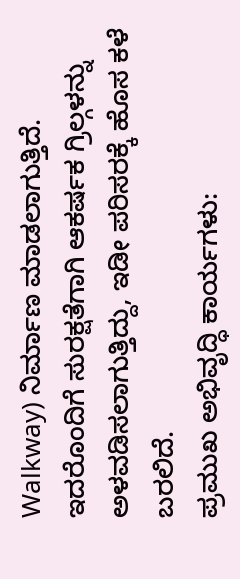Walkway) ನಿರ್ಮಾಣ ಮಾಡಲಾಗುತ್ತಿದೆ. ಇದರೊಂದಿಗೆ ಸುರಕ್ಷತೆಗಾಗಿ ಆಕರ್ಷಕ ಗ್ರಿಲ್ಗಳನ್ನು ಅಳವಡಿಸಲಾಗುತ್ತಿದ್ದು, ಇಡೀ ಪರಿಸರಕ್ಕೆ ಹೊಸ ಕಳೆ ಬರಲಿದೆ.
ಪ್ರಮುಖ ಅಭಿವೃದ್ಧಿ ಕಾರ್ಯಗಳು: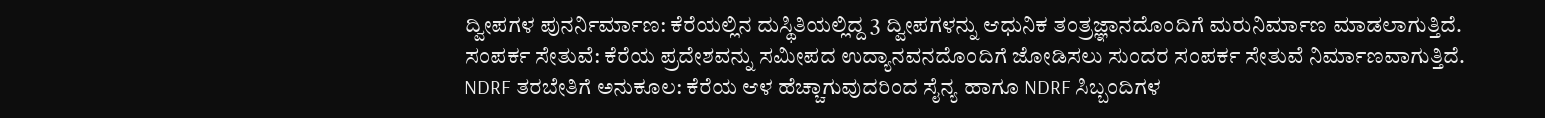ದ್ವೀಪಗಳ ಪುನರ್ನಿರ್ಮಾಣ: ಕೆರೆಯಲ್ಲಿನ ದುಸ್ಥಿತಿಯಲ್ಲಿದ್ದ 3 ದ್ವೀಪಗಳನ್ನು ಆಧುನಿಕ ತಂತ್ರಜ್ಞಾನದೊಂದಿಗೆ ಮರುನಿರ್ಮಾಣ ಮಾಡಲಾಗುತ್ತಿದೆ.
ಸಂಪರ್ಕ ಸೇತುವೆ: ಕೆರೆಯ ಪ್ರದೇಶವನ್ನು ಸಮೀಪದ ಉದ್ಯಾನವನದೊಂದಿಗೆ ಜೋಡಿಸಲು ಸುಂದರ ಸಂಪರ್ಕ ಸೇತುವೆ ನಿರ್ಮಾಣವಾಗುತ್ತಿದೆ.
NDRF ತರಬೇತಿಗೆ ಅನುಕೂಲ: ಕೆರೆಯ ಆಳ ಹೆಚ್ಚಾಗುವುದರಿಂದ ಸೈನ್ಯ ಹಾಗೂ NDRF ಸಿಬ್ಬಂದಿಗಳ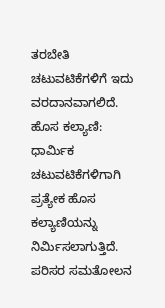ತರಬೇತಿ ಚಟುವಟಿಕೆಗಳಿಗೆ ಇದು ವರದಾನವಾಗಲಿದೆ.
ಹೊಸ ಕಲ್ಯಾಣಿ: ಧಾರ್ಮಿಕ ಚಟುವಟಿಕೆಗಳಿಗಾಗಿ ಪ್ರತ್ಯೇಕ ಹೊಸ ಕಲ್ಯಾಣಿಯನ್ನು ನಿರ್ಮಿಸಲಾಗುತ್ತಿದೆ.
ಪರಿಸರ ಸಮತೋಲನ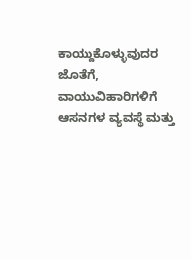ಕಾಯ್ದುಕೊಳ್ಳುವುದರ ಜೊತೆಗೆ, ವಾಯುವಿಹಾರಿಗಳಿಗೆ ಆಸನಗಳ ವ್ಯವಸ್ಥೆ ಮತ್ತು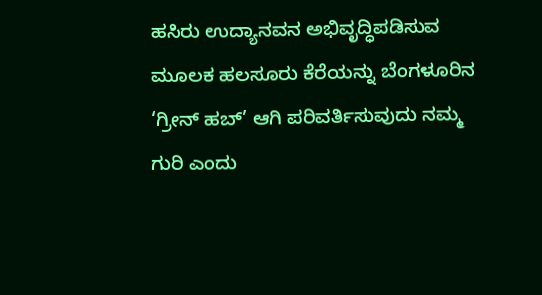ಹಸಿರು ಉದ್ಯಾನವನ ಅಭಿವೃದ್ಧಿಪಡಿಸುವ ಮೂಲಕ ಹಲಸೂರು ಕೆರೆಯನ್ನು ಬೆಂಗಳೂರಿನ ‘ಗ್ರೀನ್ ಹಬ್’ ಆಗಿ ಪರಿವರ್ತಿಸುವುದು ನಮ್ಮ ಗುರಿ ಎಂದು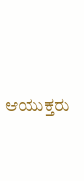ಆಯುಕ್ತರು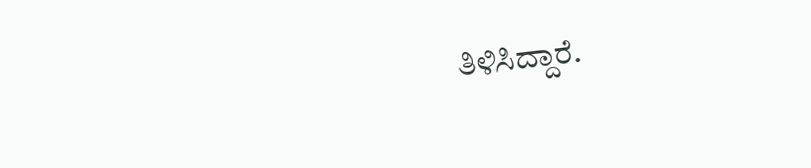ತಿಳಿಸಿದ್ದಾರೆ.